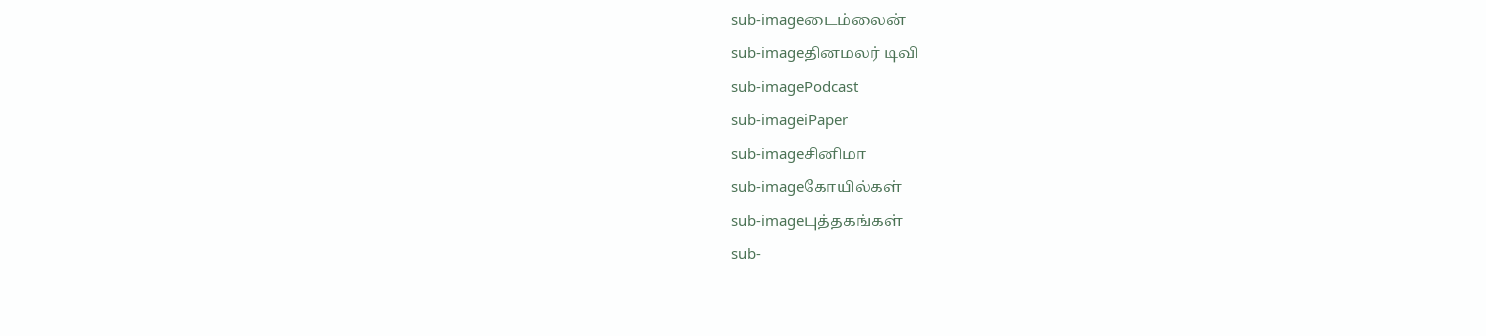sub-imageடைம்லைன்
sub-imageதினமலர் டிவி
sub-imagePodcast
sub-imageiPaper
sub-imageசினிமா
sub-imageகோயில்கள்
sub-imageபுத்தகங்கள்
sub-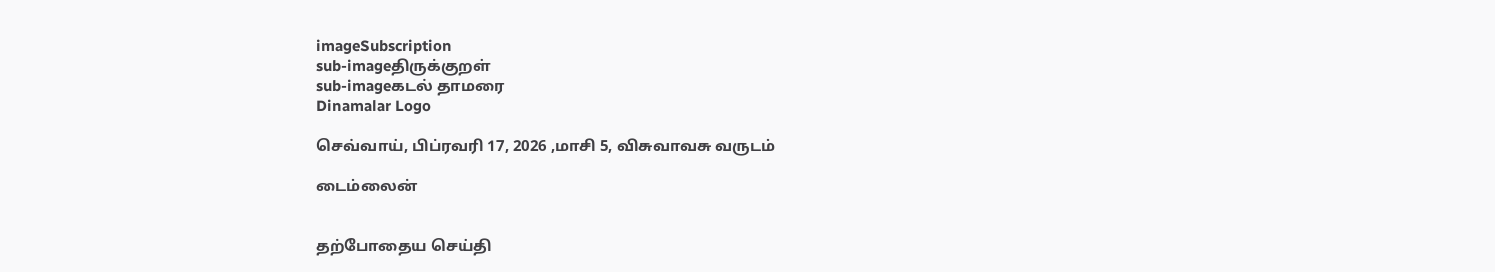imageSubscription
sub-imageதிருக்குறள்
sub-imageகடல் தாமரை
Dinamalar Logo

செவ்வாய், பிப்ரவரி 17, 2026 ,மாசி 5, விசுவாவசு வருடம்

டைம்லைன்


தற்போதைய செய்தி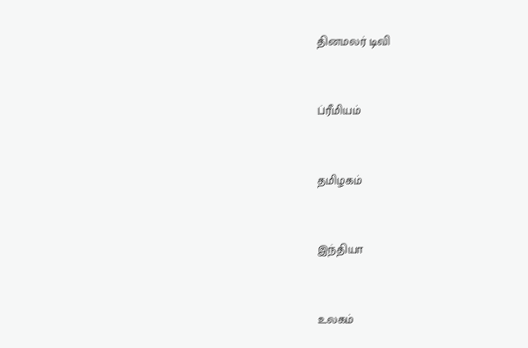தினமலர் டிவி


ப்ரீமியம்


தமிழகம்


இந்தியா


உலகம்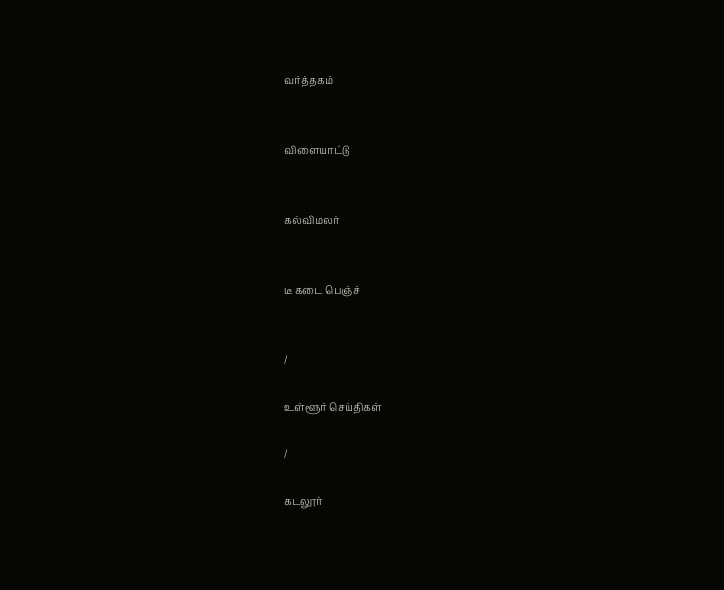வர்த்தகம்


விளையாட்டு


கல்விமலர்


டீ கடை பெஞ்ச்


/

உள்ளூர் செய்திகள்

/

கடலூர்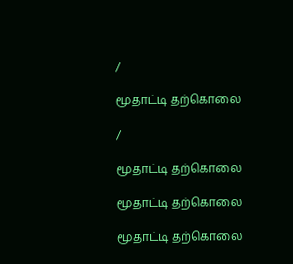/

மூதாட்டி தற்கொலை

/

மூதாட்டி தற்கொலை

மூதாட்டி தற்கொலை

மூதாட்டி தற்கொலை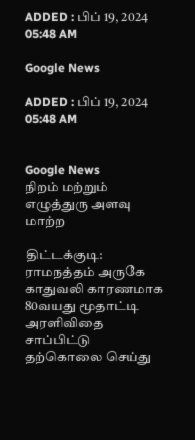ADDED : பிப் 19, 2024 05:48 AM

Google News

ADDED : பிப் 19, 2024 05:48 AM


Google News
நிறம் மற்றும் எழுத்துரு அளவு மாற்ற

திட்டக்குடி: ராமநத்தம் அருகே காதுவலி காரணமாக 80வயது மூதாட்டி அரளிவிதை சாப்பிட்டு தற்கொலை செய்து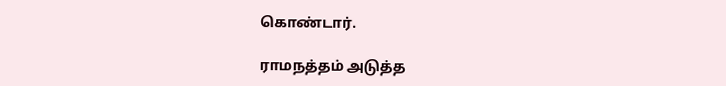கொண்டார்.

ராமநத்தம் அடுத்த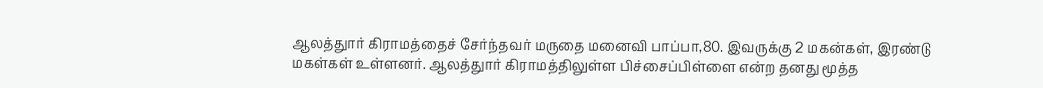ஆலத்துார் கிராமத்தைச் சேர்ந்தவர் மருதை மனைவி பாப்பா,80. இவருக்கு 2 மகன்கள், இரண்டு மகள்கள் உள்ளனர். ஆலத்துார் கிராமத்திலுள்ள பிச்சைப்பிள்ளை என்ற தனது மூத்த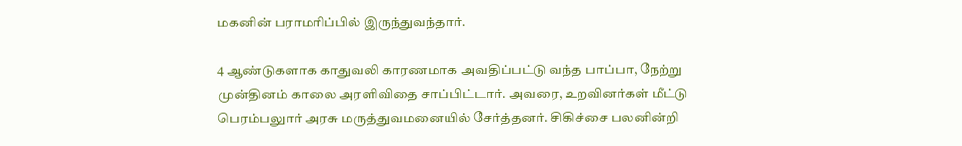மகனின் பராமரிப்பில் இருந்துவந்தார்.

4 ஆண்டுகளாக காதுவலி காரணமாக அவதிப்பட்டு வந்த பாப்பா, நேற்று முன்தினம் காலை அரளிவிதை சாப்பிட்டார். அவரை, உறவினர்கள் மீட்டு பெரம்பலுார் அரசு மருத்துவமனையில் சேர்த்தனர். சிகிச்சை பலனின்றி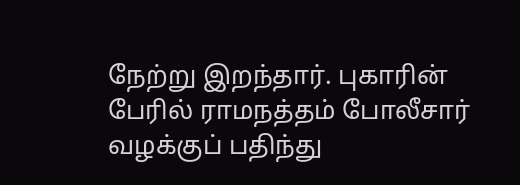நேற்று இறந்தார். புகாரின் பேரில் ராமநத்தம் போலீசார் வழக்குப் பதிந்து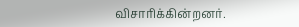விசாரிக்கின்றனர்.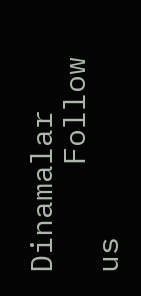Dinamalar
      Follow us